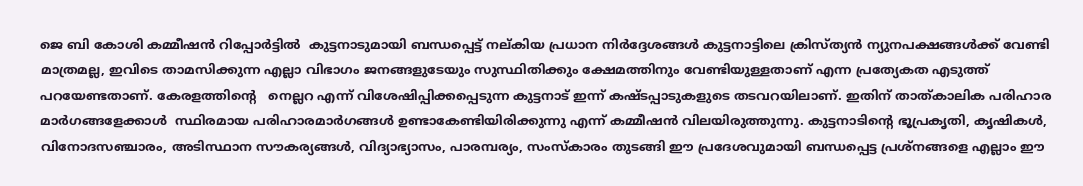ജെ ബി കോശി കമ്മീഷൻ റിപ്പോർട്ടിൽ  കുട്ടനാടുമായി ബന്ധപ്പെട്ട് നല്കിയ പ്രധാന നിർദ്ദേശങ്ങൾ കുട്ടനാട്ടിലെ ക്രിസ്ത്യൻ ന്യുനപക്ഷങ്ങൾക്ക് വേണ്ടി മാത്രമല്ല, ഇവിടെ താമസിക്കുന്ന എല്ലാ വിഭാഗം ജനങ്ങളുടേയും സുസ്ഥിതിക്കും ക്ഷേമത്തിനും വേണ്ടിയുള്ളതാണ് എന്ന പ്രത്യേകത എടുത്ത് പറയേണ്ടതാണ്. കേരളത്തിന്റെ   നെല്ലറ എന്ന് വിശേഷിപ്പിക്കപ്പെടുന്ന കുട്ടനാട് ഇന്ന് കഷ്ടപ്പാടുകളുടെ തടവറയിലാണ്. ഇതിന് താത്കാലിക പരിഹാര മാർഗങ്ങളേക്കാൾ  സ്ഥിരമായ പരിഹാരമാർഗങ്ങൾ ഉണ്ടാകേണ്ടിയിരിക്കുന്നു എന്ന് കമ്മീഷൻ വിലയിരുത്തുന്നു. കുട്ടനാടിൻ്റെ ഭൂപ്രകൃതി, കൃഷികൾ, വിനോദസഞ്ചാരം, അടിസ്ഥാന സൗകര്യങ്ങൾ, വിദ്യാഭ്യാസം, പാരമ്പര്യം, സംസ്‌കാരം തുടങ്ങി ഈ പ്രദേശവുമായി ബന്ധപ്പെട്ട പ്രശ്‌നങ്ങളെ എല്ലാം ഈ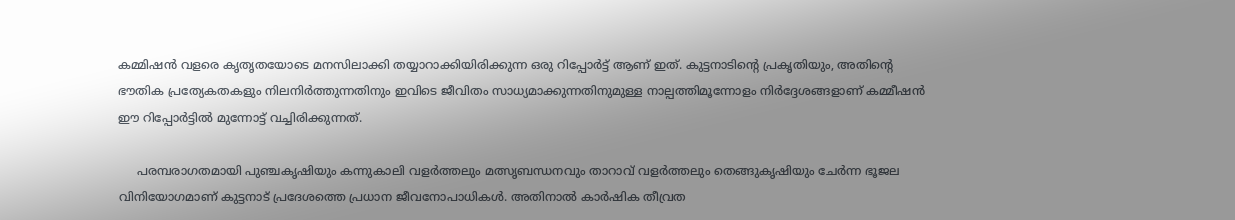കമ്മിഷൻ വളരെ കൃതൃതയോടെ മനസിലാക്കി തയ്യാറാക്കിയിരിക്കുന്ന ഒരു റിപ്പോർട്ട് ആണ് ഇത്. കുട്ടനാടിന്റെ പ്രകൃതിയും, അതിന്റെ ഭൗതിക പ്രത്യേകതകളും നിലനിർത്തുന്നതിനും ഇവിടെ ജീവിതം സാധ്യമാക്കുന്നതിനുമുള്ള നാല്പത്തിമൂന്നോളം നിർദ്ദേശങ്ങളാണ് കമ്മീഷൻ ഈ റിപ്പോർട്ടിൽ മുന്നോട്ട് വച്ചിരിക്കുന്നത്.

     പരമ്പരാഗതമായി പുഞ്ചകൃഷിയും കന്നുകാലി വളർത്തലും മത്സൃബന്ധനവും താറാവ് വളർത്തലും തെങ്ങുകൃഷിയും ചേർന്ന ഭൂജല വിനിയോഗമാണ് കുട്ടനാട് പ്രദേശത്തെ പ്രധാന ജീവനോപാധികൾ. അതിനാൽ കാർഷിക തീവ്രത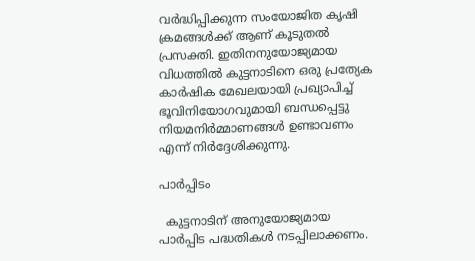വർദ്ധിപ്പിക്കുന്ന സംയോജിത കൃഷി ക്രമങ്ങൾക്ക് ആണ് കൂടുതൽ പ്രസക്തി. ഇതിനനുയോജ്യമായ വിധത്തിൽ കുട്ടനാടിനെ ഒരു പ്രത്യേക കാർഷിക മേഖലയായി പ്രഖ്യാപിച്ച് ഭൂവിനിയോഗവുമായി ബന്ധപ്പെട്ടു നിയമനിർമ്മാണങ്ങൾ ഉണ്ടാവണം എന്ന് നിർദ്ദേശിക്കുന്നു.

പാർപ്പിടം

  കുട്ടനാടിന് അനുയോജ്യമായ പാർപ്പിട പദ്ധതികൾ നടപ്പിലാക്കണം.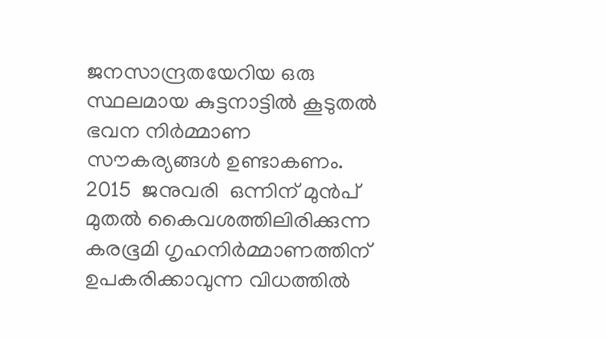ജനസാന്ദ്രതയേറിയ ഒരു സ്ഥലമായ കുട്ടനാട്ടിൽ കൂടുതൽ ഭവന നിർമ്മാണ സൗകര്യങ്ങൾ ഉണ്ടാകണം.  2015  ജനുവരി  ഒന്നിന് മുൻപ് മുതൽ കൈവശത്തിലിരിക്കുന്ന  കരഭൂമി ഗൃഹനിർമ്മാണത്തിന് ഉപകരിക്കാവുന്ന വിധത്തിൽ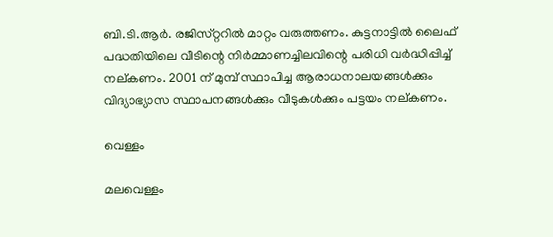ബി.ടി.ആർ. രജിസ്‌റ്ററിൽ മാറ്റം വരുത്തണം. കുട്ടനാട്ടിൽ ലൈഫ് പദ്ധതിയിലെ വീടിന്റെ നിർമ്മാണച്ചിലവിന്റെ പരിധി വർദ്ധിപ്പിച്ച് നല്കണം. 2001 ന് മുമ്പ് സ്ഥാപിച്ച ആരാധനാലയങ്ങൾക്കും വിദ്യാഭ്യാസ സ്ഥാപനങ്ങൾക്കും വീടുകൾക്കും പട്ടയം നല്കണം.

വെള്ളം

മലവെള്ളം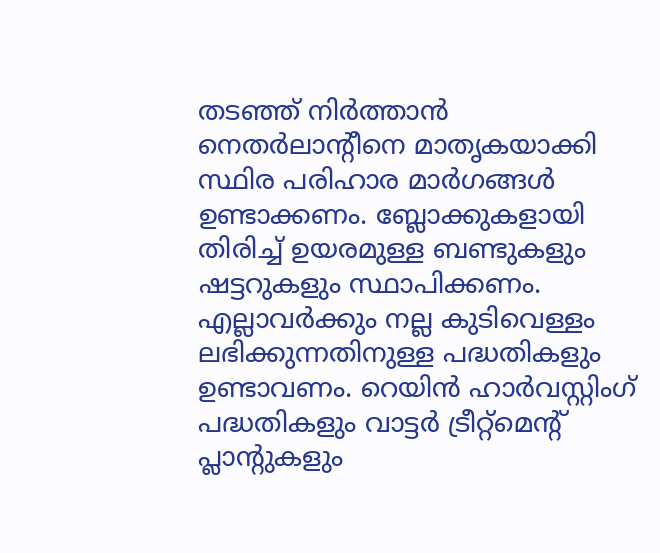തടഞ്ഞ് നിർത്താൻ നെതർലാന്റീനെ മാതൃകയാക്കി സ്ഥിര പരിഹാര മാർഗങ്ങൾ ഉണ്ടാക്കണം. ബ്ലോക്കുകളായി തിരിച്ച് ഉയരമുള്ള ബണ്ടുകളും ഷട്ടറുകളും സ്ഥാപിക്കണം. എല്ലാവർക്കും നല്ല കുടിവെള്ളം ലഭിക്കുന്നതിനുള്ള പദ്ധതികളും ഉണ്ടാവണം. റെയിൻ ഹാർവസ്റ്റിംഗ് പദ്ധതികളും വാട്ടർ ട്രീറ്റ്മെൻ്റ് പ്ലാൻ്റുകളും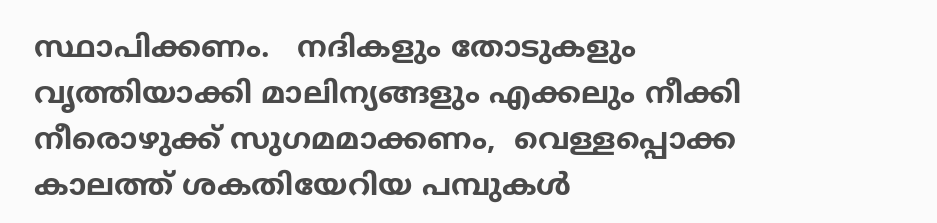സ്ഥാപിക്കണം.   നദികളും തോടുകളും വൃത്തിയാക്കി മാലിന്യങ്ങളും എക്കലും നീക്കി നീരൊഴുക്ക് സുഗമമാക്കണം,  വെള്ളപ്പൊക്ക കാലത്ത് ശകതിയേറിയ പമ്പുകൾ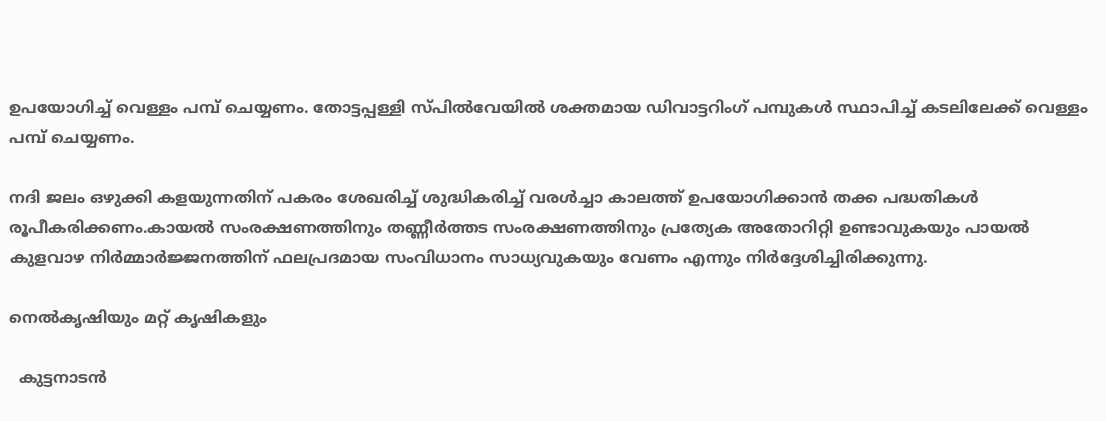ഉപയോഗിച്ച് വെള്ളം പമ്പ് ചെയ്യണം. തോട്ടപ്പള്ളി സ്പിൽവേയിൽ ശക്തമായ ഡിവാട്ടറിംഗ് പമ്പുകൾ സ്ഥാപിച്ച് കടലിലേക്ക് വെള്ളം പമ്പ് ചെയ്യണം.

നദി ജലം ഒഴുക്കി കളയുന്നതിന് പകരം ശേഖരിച്ച് ശുദ്ധികരിച്ച് വരൾച്ചാ കാലത്ത് ഉപയോഗിക്കാൻ തക്ക പദ്ധതികൾ രൂപീകരിക്കണം.കായൽ സംരക്ഷണത്തിനും തണ്ണീർത്തട സംരക്ഷണത്തിനും പ്രത്യേക അതോറിറ്റി ഉണ്ടാവുകയും പായൽ കുളവാഴ നിർമ്മാർജ്ജനത്തിന് ഫലപ്രദമായ സംവിധാനം സാധ്യവുകയും വേണം എന്നും നിർദ്ദേശിച്ചിരിക്കുന്നു.

നെൽകൃഷിയും മറ്റ് കൃഷികളും

  കുട്ടനാടൻ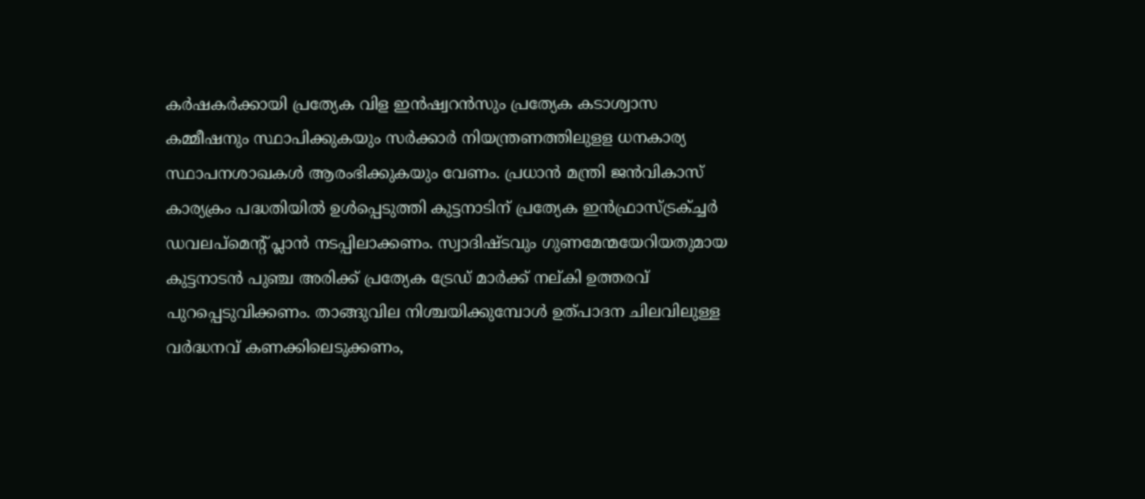കർഷകർക്കായി പ്രത്യേക വിള ഇൻഷ്വറൻസും പ്രത്യേക കടാശ്വാസ കമ്മീഷനും സ്ഥാപിക്കുകയും സർക്കാർ നിയന്ത്രണത്തിലുളള ധനകാര്യ സ്ഥാപനശാഖകൾ ആരംഭിക്കുകയും വേണം. പ്രധാൻ മന്ത്രി ജൻവികാസ് കാര്യക്രം പദ്ധതിയിൽ ഉൾപ്പെടുത്തി കുട്ടനാടിന് പ്രത്യേക ഇൻഫ്രാസ്ട്രക്ച്ചർ  ഡവലപ്മെൻ്റ് പ്ലാൻ നടപ്പിലാക്കണം. സ്വാദിഷ്ടവും ഗുണമേന്മയേറിയതുമായ കുട്ടനാടൻ പുഞ്ച അരിക്ക് പ്രത്യേക ട്രേഡ് മാർക്ക് നല്കി ഉത്തരവ് പുറപ്പെടുവിക്കണം. താങ്ങുവില നിശ്ചയിക്കുമ്പോൾ ഉത്പാദന ചിലവിലുള്ള വർദ്ധനവ് കണക്കിലെടുക്കണം,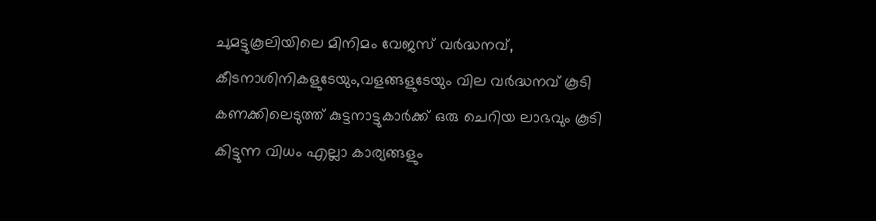ചുമട്ടുകൂലിയിലെ മിനിമം വേജസ് വർദ്ധനവ്, കീടനാശിനികളുടേയും,വളങ്ങളുടേയും വില വർദ്ധനവ് കൂടി കണക്കിലെടുത്ത് കുട്ടനാട്ടുകാർക്ക് ഒരു ചെറിയ ലാഭവും കൂടി കിട്ടുന്ന വിധം എല്ലാ കാര്യങ്ങളും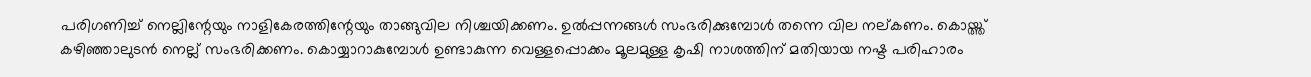പരിഗണിച്ച് നെല്ലിന്റേയും നാളികേരത്തിന്റേയും താങ്ങുവില നിശ്ചയിക്കണം. ഉൽപ്പന്നങ്ങൾ സംഭരിക്കുമ്പോൾ തന്നെ വില നല്കണം. കൊയ്ത്ത് കഴിഞ്ഞാലുടൻ നെല്ല് സംഭരിക്കണം. കൊയ്യാറാകുമ്പോൾ ഉണ്ടാകുന്ന വെള്ളപ്പൊക്കം മൂലമുള്ള കൃഷി നാശത്തിന് മതിയായ നഷ്ട പരിഹാരം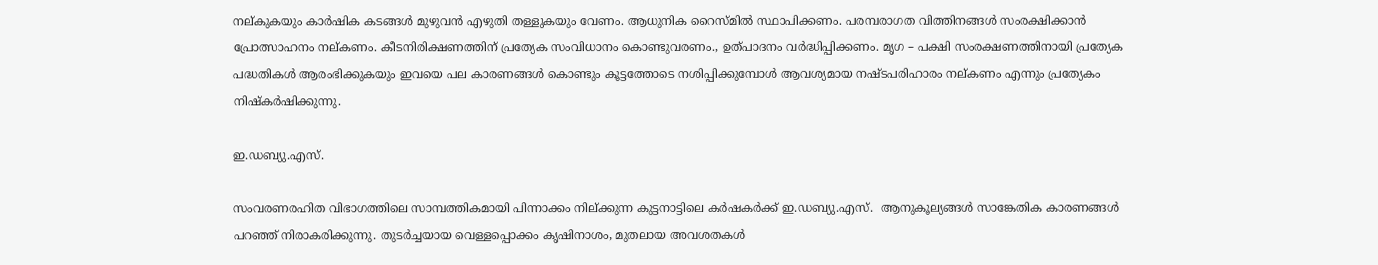നല്കുകയും കാർഷിക കടങ്ങൾ മുഴുവൻ എഴുതി തള്ളുകയും വേണം. ആധുനിക റൈസ്മിൽ സ്ഥാപിക്കണം. പരമ്പരാഗത വിത്തിനങ്ങൾ സംരക്ഷിക്കാൻ പ്രോത്സാഹനം നല്കണം. കീടനിരിക്ഷണത്തിന് പ്രത്യേക സംവിധാനം കൊണ്ടുവരണം., ഉത്പാദനം വർദ്ധിപ്പിക്കണം. മൃഗ – പക്ഷി സംരക്ഷണത്തിനായി പ്രത്യേക പദ്ധതികൾ ആരംഭിക്കുകയും ഇവയെ പല കാരണങ്ങൾ കൊണ്ടും കൂട്ടത്തോടെ നശിപ്പിക്കുമ്പോൾ ആവശ്യമായ നഷ്ടപരിഹാരം നല്കണം എന്നും പ്രത്യേകം നിഷ്കർഷിക്കുന്നു.

ഇ.ഡബ്യു.എസ്.

സംവരണരഹിത വിഭാഗത്തിലെ സാമ്പത്തികമായി പിന്നാക്കം നില്ക്കുന്ന കുട്ടനാട്ടിലെ കർഷകർക്ക് ഇ.ഡബ്യു.എസ്.  ആനുകൂല്യങ്ങൾ സാങ്കേതിക കാരണങ്ങൾ പറഞ്ഞ് നിരാകരിക്കുന്നു. തുടർച്ചയായ വെള്ളപ്പൊക്കം കൃഷിനാശം, മുതലായ അവശതകൾ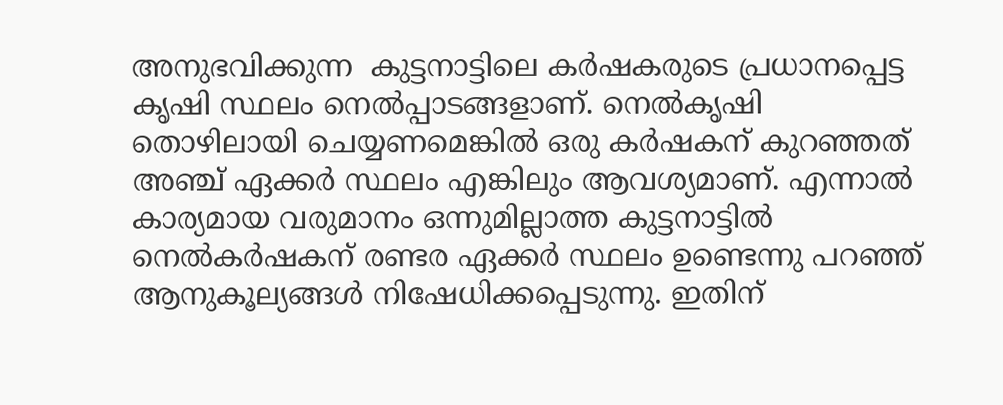അനുഭവിക്കുന്ന  കുട്ടനാട്ടിലെ കർഷകരുടെ പ്രധാനപ്പെട്ട കൃഷി സ്ഥലം നെൽപ്പാടങ്ങളാണ്. നെൽകൃഷി തൊഴിലായി ചെയ്യണമെങ്കിൽ ഒരു കർഷകന് കുറഞ്ഞത് അഞ്ച് ഏക്കർ സ്ഥലം എങ്കിലും ആവശ്യമാണ്. എന്നാൽ കാര്യമായ വരുമാനം ഒന്നുമില്ലാത്ത കുട്ടനാട്ടിൽ നെൽകർഷകന് രണ്ടര ഏക്കർ സ്ഥലം ഉണ്ടെന്നു പറഞ്ഞ് ആനുകൂല്യങ്ങൾ നിഷേധിക്കപ്പെടുന്നു. ഇതിന്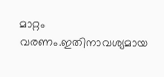മാറ്റം വരണം.ഇതിനാവശ്യമായ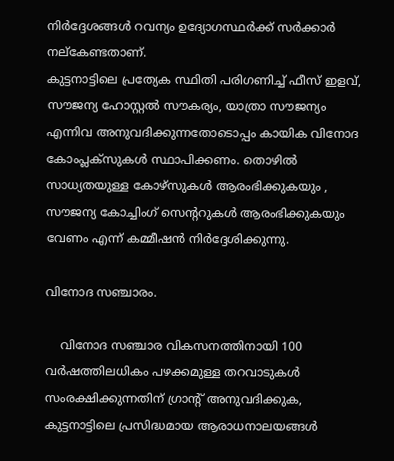നിർദ്ദേശങ്ങൾ റവന്യം ഉദ്യോഗസ്ഥർക്ക് സർക്കാർ നല്കേണ്ടതാണ്.
കുട്ടനാട്ടിലെ പ്രത്യേക സ്ഥിതി പരിഗണിച്ച് ഫീസ് ഇളവ്, സൗജന്യ ഹോസ്റ്റൽ സൗകര്യം, യാത്രാ സൗജന്യം എന്നിവ അനുവദിക്കുന്നതോടൊപ്പം കായിക വിനോദ കോംപ്ലക്സുകൾ സ്ഥാപിക്കണം. തൊഴിൽ സാധ്യതയുള്ള കോഴ്സുകൾ ആരംഭിക്കുകയും , സൗജന്യ കോച്ചിംഗ് സെൻ്ററുകൾ ആരംഭിക്കുകയും വേണം എന്ന് കമ്മീഷൻ നിർദ്ദേശിക്കുന്നു.

വിനോദ സഞ്ചാരം.

    വിനോദ സഞ്ചാര വികസനത്തിനായി 100 വർഷത്തിലധികം പഴക്കമുള്ള തറവാടുകൾ സംരക്ഷിക്കുന്നതിന് ഗ്രാൻ്റ് അനുവദിക്കുക, കുട്ടനാട്ടിലെ പ്രസിദ്ധമായ ആരാധനാലയങ്ങൾ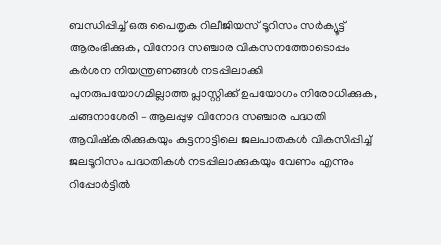ബന്ധിപ്പിച്ച് ഒരു പൈതൃക റിലീജിയസ് ടൂറിസം സർക്യൂട്ട് ആരംഭിക്കുക, വിനോദ സഞ്ചാര വികസനത്തോടൊപ്പം കർശന നിയന്ത്രണങ്ങൾ നടപ്പിലാക്കി പുനരുപയോഗമില്ലാത്ത പ്ലാസ്റ്റിക്ക് ഉപയോഗം നിരോധിക്കുക, ചങ്ങനാശേരി – ആലപ്പുഴ വിനോദ സഞ്ചാര പദ്ധതി ആവിഷ്കരിക്കുകയും കുട്ടനാട്ടിലെ ജലപാതകൾ വികസിപ്പിച്ച് ജലടൂറിസം പദ്ധതികൾ നടപ്പിലാക്കുകയും വേണം എന്നും റിപ്പോർട്ടിൽ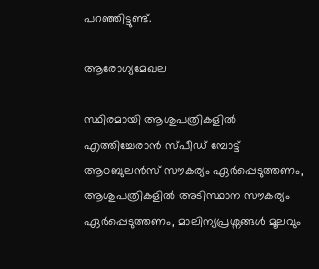പറഞ്ഞിട്ടുണ്ട്.

ആരോഗ്യമേഖല

സ്ഥിരമായി ആശുപത്രികളിൽ എത്തിച്ചേരാൻ സ്പീഡ് മ്പോട്ട് ആoബുലൻസ് സൗകര്യം ഏർപ്പെടുത്തണം, ആശുപത്രികളിൽ അടിസ്ഥാന സൗകര്യം ഏർപ്പെടുത്തണം, മാലിന്യപ്രശ്നങ്ങൾ മൂലവും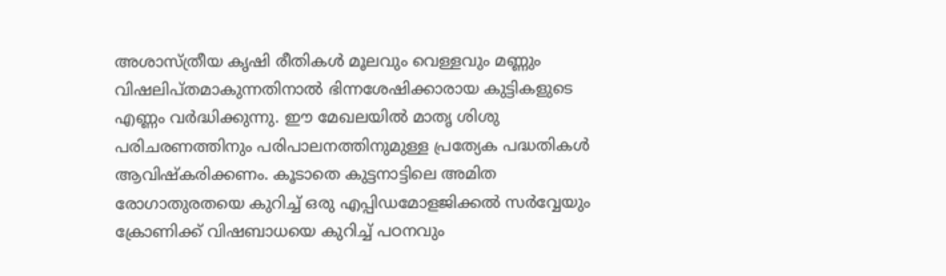അശാസ്ത്രീയ കൃഷി രീതികൾ മൂലവും വെള്ളവും മണ്ണും വിഷലിപ്തമാകുന്നതിനാൽ ഭിന്നശേഷിക്കാരായ കുട്ടികളുടെ എണ്ണം വർദ്ധിക്കുന്നു. ഈ മേഖലയിൽ മാതൃ ശിശു പരിചരണത്തിനും പരിപാലനത്തിനുമുള്ള പ്രത്യേക പദ്ധതികൾ ആവിഷ്കരിക്കണം. കൂടാതെ കുട്ടനാട്ടിലെ അമിത രോഗാതുരതയെ കുറിച്ച് ഒരു എപ്പിഡമോളജിക്കൽ സർവ്വേയും ക്രോണിക്ക് വിഷബാധയെ കുറിച്ച് പഠനവും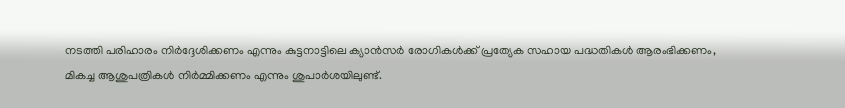നടത്തി പരിഹാരം നിർദ്ദേശിക്കണം എന്നും കുട്ടനാട്ടിലെ ക്യാൻസർ രോഗികൾക്ക് പ്രത്യേക സഹായ പദ്ധതികൾ ആരംഭിക്കണം, മികച്ച ആശുപത്രികൾ നിർമ്മിക്കണം എന്നും ശുപാർശയിലുണ്ട്.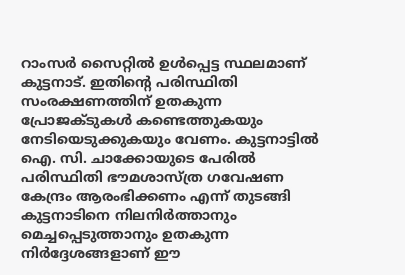റാംസർ സൈറ്റിൽ ഉൾപ്പെട്ട സ്ഥലമാണ് കുട്ടനാട്. ഇതിന്റെ പരിസ്ഥിതി സംരക്ഷണത്തിന് ഉതകുന്ന പ്രോജക്ടുകൾ കണ്ടെത്തുകയും നേടിയെടുക്കുകയും വേണം. കുട്ടനാട്ടിൽ ഐ. സി. ചാക്കോയുടെ പേരിൽ പരിസ്ഥിതി ഭൗമശാസ്ത്ര ഗവേഷണ കേന്ദ്രം ആരംഭിക്കണം എന്ന് തുടങ്ങി കുട്ടനാടിനെ നിലനിർത്താനും മെച്ചപ്പെടുത്താനും ഉതകുന്ന നിർദ്ദേശങ്ങളാണ് ഈ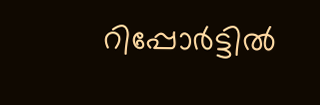റിപ്പോർട്ടിൽ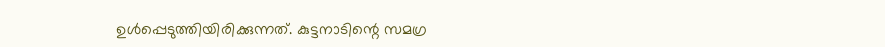ഉൾപ്പെടുത്തിയിരിക്കുന്നത്. കുട്ടനാടിന്റെ സമഗ്ര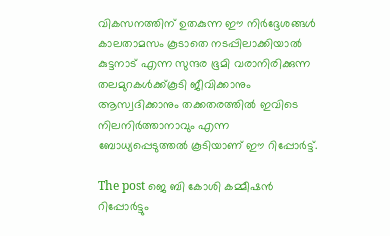വികസനത്തിന് ഉതകുന്ന ഈ നിർദ്ദേശങ്ങൾ കാലതാമസം കൂടാതെ നടപ്പിലാക്കിയാൽ കുട്ടനാട് എന്ന സുന്ദര ഭൂമി വരാനിരിക്കുന്ന തലമുറകൾക്ക്കൂടി ജീവിക്കാനും ആസ്വദിക്കാനും തക്കതരത്തിൽ ഇവിടെ നിലനിർത്താനാവും എന്ന ബോധ്യപ്പെടുത്തൽ കൂടിയാണ് ഈ റിപ്പോർട്ട്.

The post ജെ ബി കോശി കമ്മീഷൻ റിപ്പോർട്ടും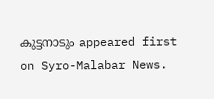കുട്ടനാടും appeared first on Syro-Malabar News.